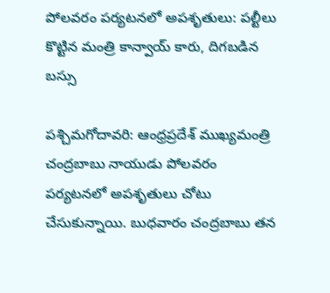పోలవరం పర్యటనలో అపశృతులు: పల్టీలు కొట్టిన మంత్రి కాన్వాయ్ కారు, దిగబడిన బస్సు

పశ్చిమగోదావరి: ఆంధ్రప్రదేశ్ ముఖ్యమంత్రి చంద్రబాబు నాయుడు పోలవరం పర్యటనలో అపశృతులు చోటు చేసుకున్నాయి. బుధవారం చంద్రబాబు తన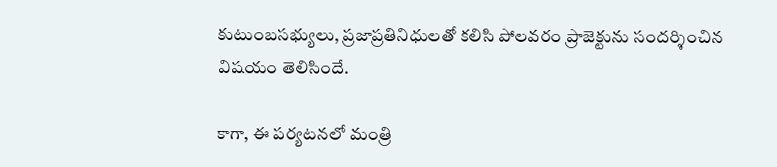కుటుంబసభ్యులు, ప్రజాప్రతినిధులతో కలిసి పోలవరం ప్రాజెక్టును సందర్శించిన విషయం తెలిసిందే.

కాగా, ఈ పర్యటనలో మంత్రి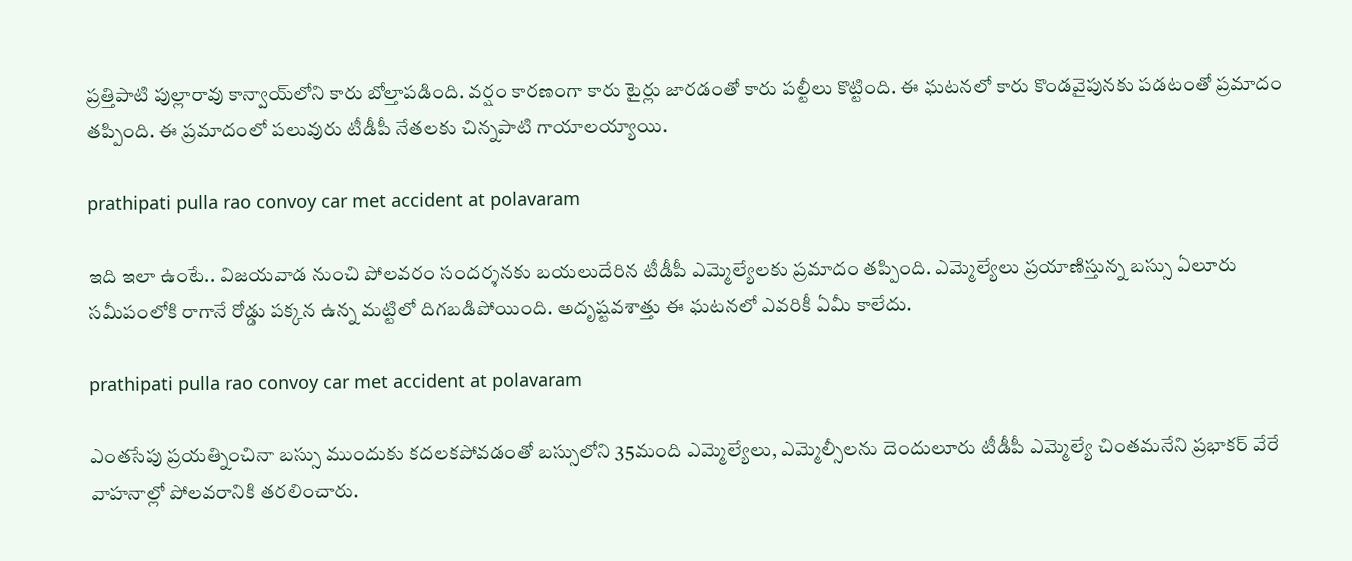ప్రత్తిపాటి పుల్లారావు కాన్వాయ్‌లోని కారు బోల్తాపడింది. వర్షం కారణంగా కారు టైర్లు జారడంతో కారు పల్టీలు కొట్టింది. ఈ ఘటనలో కారు కొండవైపునకు పడటంతో ప్రమాదం తప్పింది. ఈ ప్రమాదంలో పలువురు టీడీపీ నేతలకు చిన్నపాటి గాయాలయ్యాయి.

prathipati pulla rao convoy car met accident at polavaram

ఇది ఇలా ఉంటే.. విజయవాడ నుంచి పోలవరం సందర్శనకు బయలుదేరిన టీడీపీ ఎమ్మెల్యేలకు ప్రమాదం తప్పింది. ఎమ్మెల్యేలు ప్రయాణిస్తున్న బస్సు ఏలూరు సమీపంలోకి రాగానే రోడ్డు పక్కన ఉన్న మట్టిలో దిగబడిపోయింది. అదృష్టవశాత్తు ఈ ఘటనలో ఎవరికీ ఏమీ కాలేదు.

prathipati pulla rao convoy car met accident at polavaram

ఎంతసేపు ప్రయత్నించినా బస్సు ముందుకు కదలకపోవడంతో బస్సులోని 35మంది ఎమ్మెల్యేలు, ఎమ్మెల్సీలను దెందులూరు టీడీపీ ఎమ్మెల్యే చింతమనేని ప్రభాకర్ వేరే వాహనాల్లో పోలవరానికి తరలించారు.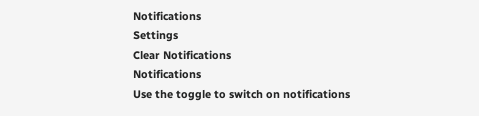Notifications
Settings
Clear Notifications
Notifications
Use the toggle to switch on notifications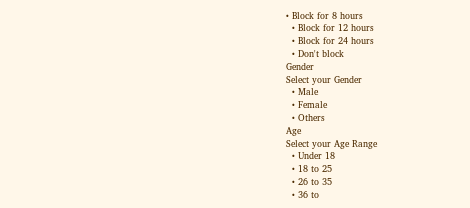• Block for 8 hours
  • Block for 12 hours
  • Block for 24 hours
  • Don't block
Gender
Select your Gender
  • Male
  • Female
  • Others
Age
Select your Age Range
  • Under 18
  • 18 to 25
  • 26 to 35
  • 36 to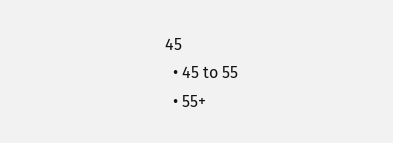45
  • 45 to 55
  • 55+